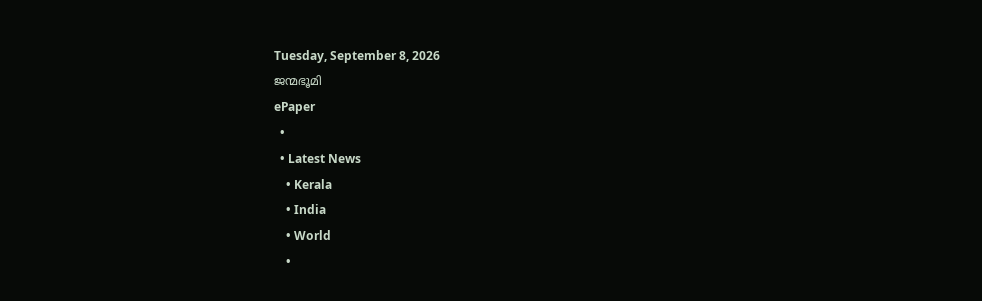Tuesday, September 8, 2026
ജന്മഭൂമി
ePaper
  •
  • Latest News
    • Kerala
    • India
    • World
    •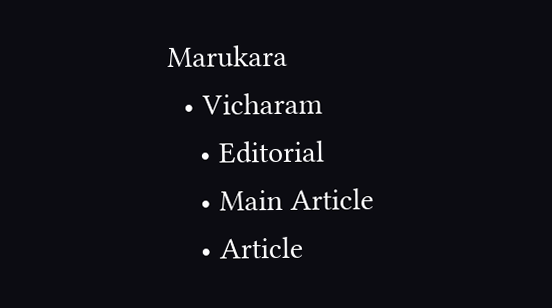Marukara
  • Vicharam
    • Editorial
    • Main Article
    • Article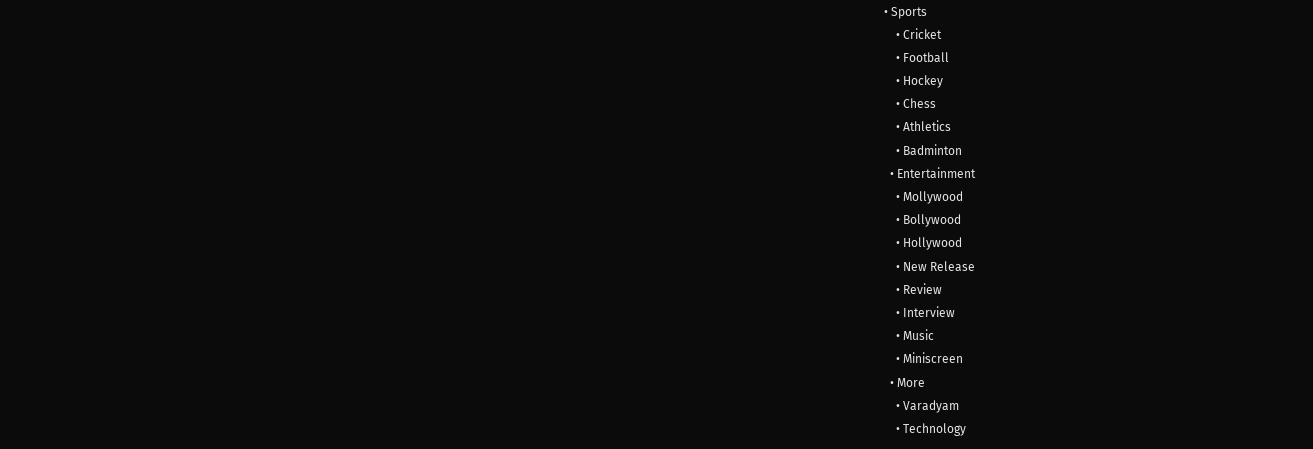• Sports
    • Cricket
    • Football
    • Hockey
    • Chess
    • Athletics
    • Badminton
  • Entertainment
    • Mollywood
    • Bollywood
    • Hollywood
    • New Release
    • Review
    • Interview
    • Music
    • Miniscreen
  • More
    • Varadyam
    • Technology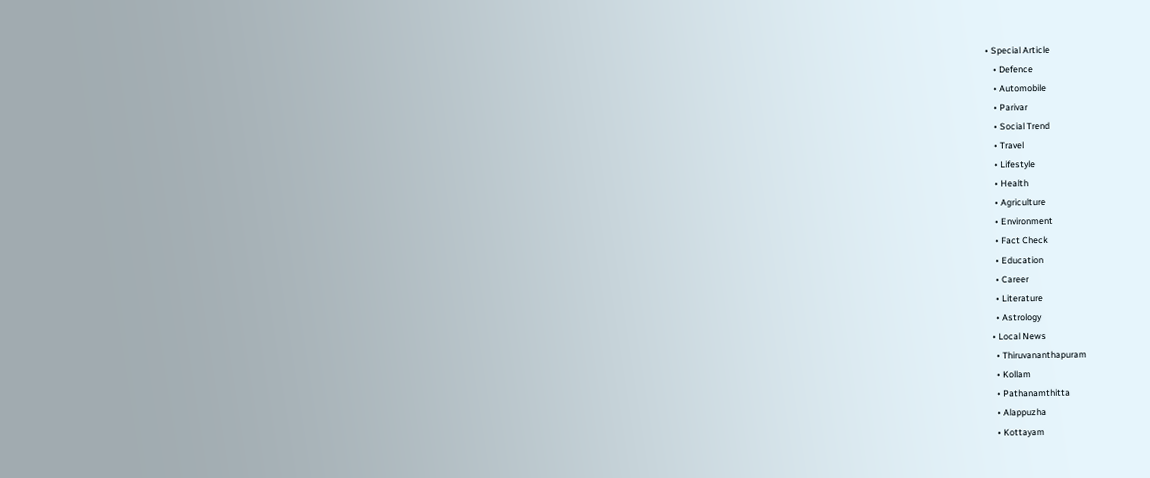• Special Article
    • Defence
    • Automobile
    • Parivar
    • Social Trend
    • Travel
    • Lifestyle
    • Health
    • Agriculture
    • Environment
    • Fact Check
    • Education
    • Career
    • Literature
    • Astrology
  • Local News
    • Thiruvananthapuram
    • Kollam
    • Pathanamthitta
    • Alappuzha
    • Kottayam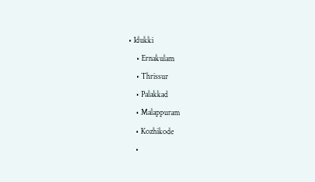• Idukki
    • Ernakulam
    • Thrissur
    • Palakkad
    • Malappuram
    • Kozhikode
    •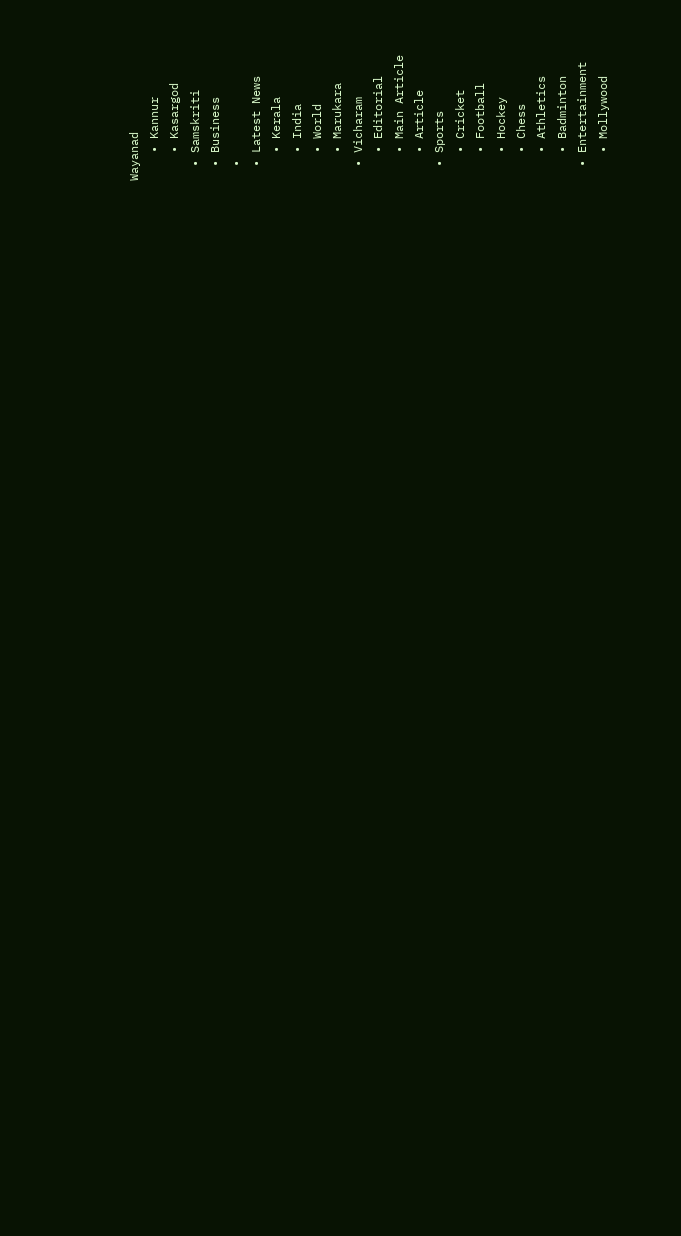Wayanad
    • Kannur
    • Kasargod
  • Samskriti
  • Business
  •
  • Latest News
    • Kerala
    • India
    • World
    • Marukara
  • Vicharam
    • Editorial
    • Main Article
    • Article
  • Sports
    • Cricket
    • Football
    • Hockey
    • Chess
    • Athletics
    • Badminton
  • Entertainment
    • Mollywood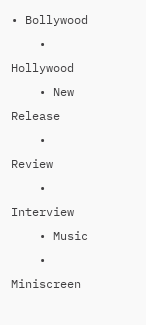• Bollywood
    • Hollywood
    • New Release
    • Review
    • Interview
    • Music
    • Miniscreen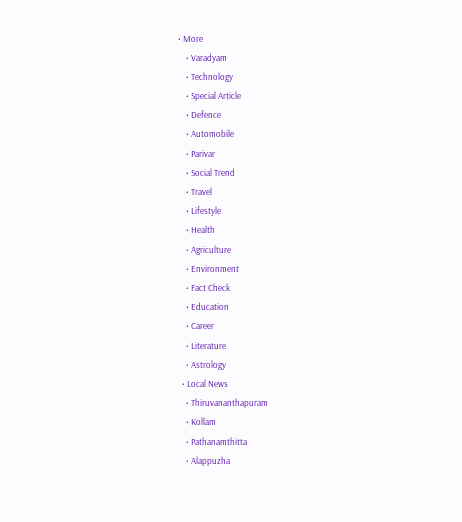• More
    • Varadyam
    • Technology
    • Special Article
    • Defence
    • Automobile
    • Parivar
    • Social Trend
    • Travel
    • Lifestyle
    • Health
    • Agriculture
    • Environment
    • Fact Check
    • Education
    • Career
    • Literature
    • Astrology
  • Local News
    • Thiruvananthapuram
    • Kollam
    • Pathanamthitta
    • Alappuzha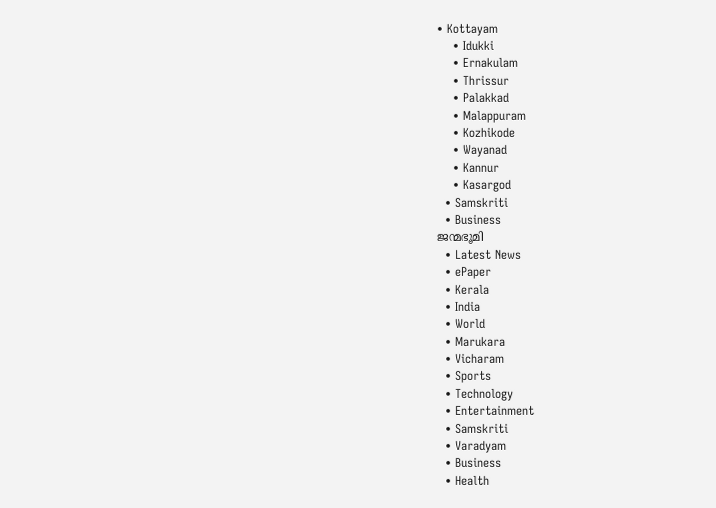• Kottayam
    • Idukki
    • Ernakulam
    • Thrissur
    • Palakkad
    • Malappuram
    • Kozhikode
    • Wayanad
    • Kannur
    • Kasargod
  • Samskriti
  • Business
ജന്മഭൂമി
  • Latest News
  • ePaper
  • Kerala
  • India
  • World
  • Marukara
  • Vicharam
  • Sports
  • Technology
  • Entertainment
  • Samskriti
  • Varadyam
  • Business
  • Health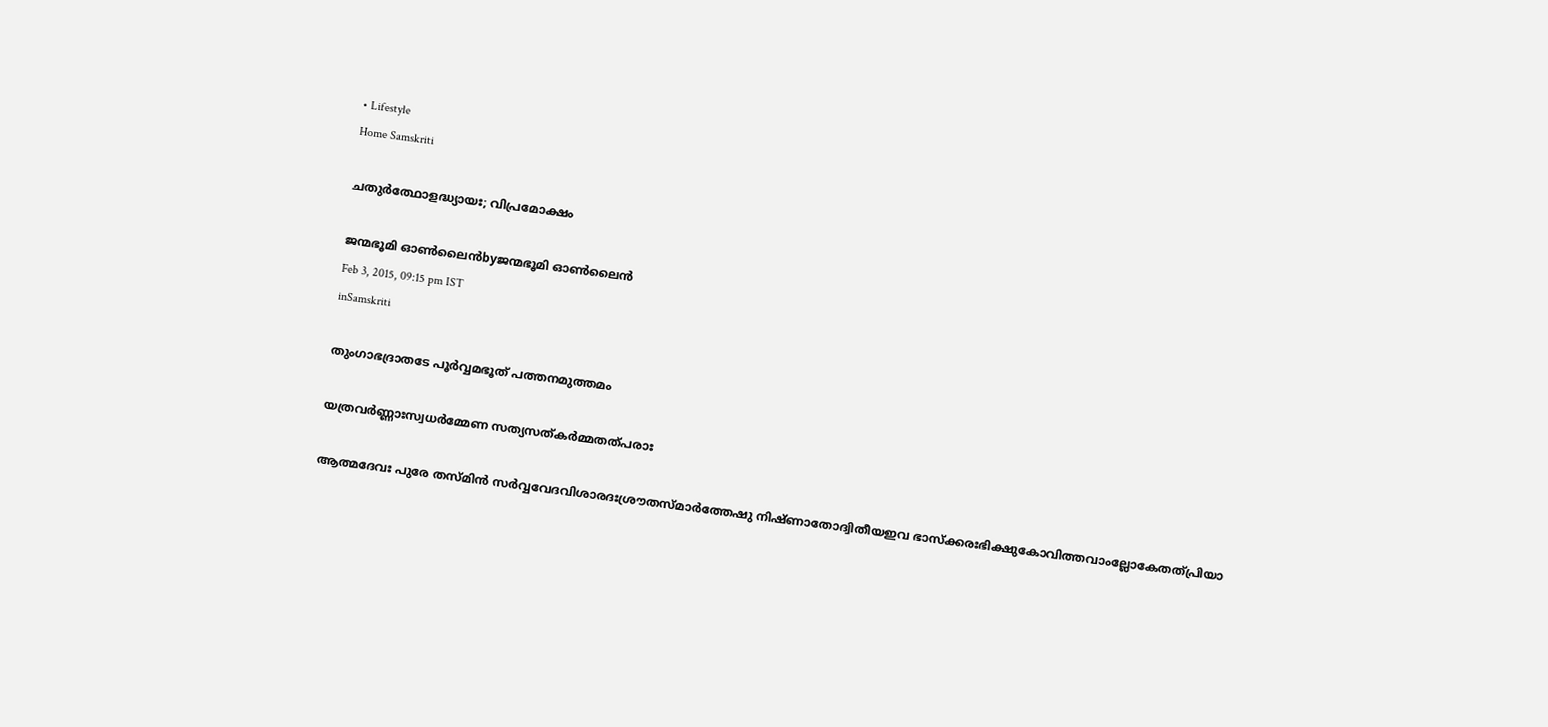• Lifestyle
Home Samskriti

ചതുര്‍ത്ഥോളദ്ധ്യായഃ; വിപ്രമോക്ഷം

ജന്മഭൂമി ഓണ്‍ലൈന്‍byജന്മഭൂമി ഓണ്‍ലൈന്‍
Feb 3, 2015, 09:15 pm IST
inSamskriti

തുംഗാഭദ്രാതടേ പൂര്‍വ്വമഭൂത് പത്തനമുത്തമം

യത്രവര്‍ണ്ണാഃസ്വധര്‍മ്മേണ സത്യസത്കര്‍മ്മതത്പരാഃ

ആത്മദേവഃ പുരേ തസ്മിന്‍ സര്‍വ്വവേദവിശാരദഃശ്രൗതസ്മാര്‍ത്തേഷു നിഷ്ണാതോദ്വിതീയഇവ ഭാസ്‌ക്കരഃഭിക്ഷുകോവിത്തവാംല്ലോകേതത്പ്രിയാ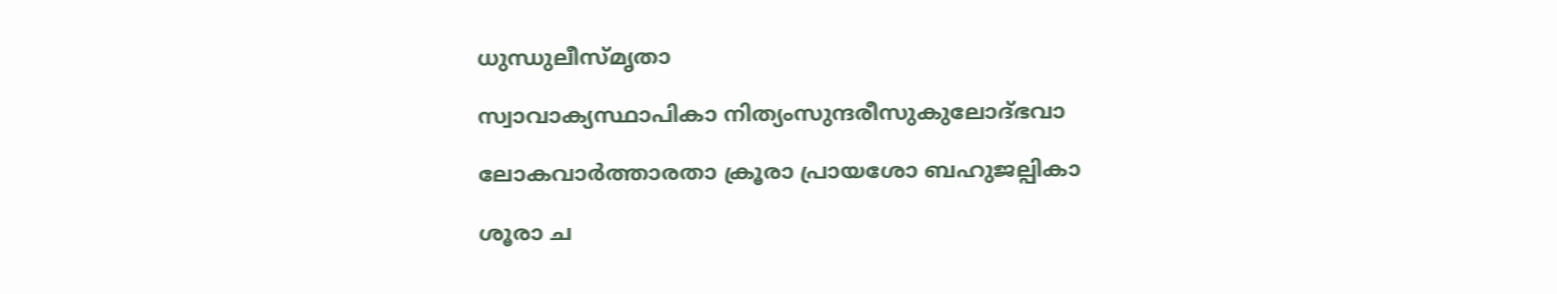ധുന്ധുലീസ്മൃതാ

സ്വാവാക്യസ്ഥാപികാ നിത്യംസുന്ദരീസുകുലോദ്ഭവാ

ലോകവാര്‍ത്താരതാ ക്രൂരാ പ്രായശോ ബഹുജല്പികാ

ശൂരാ ച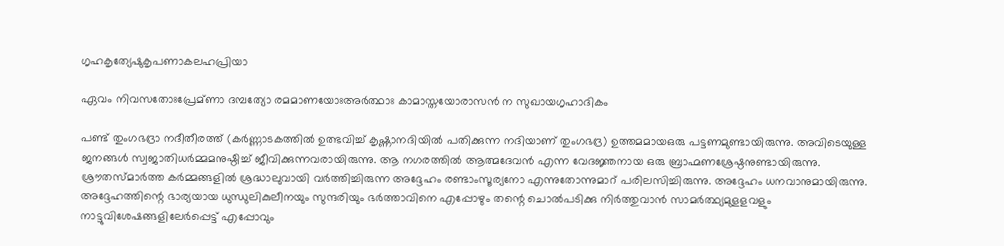ഗൃഹകൃത്യേഷുകൃപണാകലഹപ്രിയാ

ഏവം നിവസതോഃപ്രേമ്ണാ ദമ്പത്യോ രമമാണയോഃഅര്‍ത്ഥാഃ കാമാസ്തയോരാസന്‍ ന സുഖായഗൃഹാദികം

പണ്ട് തുംഗഭദ്രാ നദീതീരത്ത് (കര്‍ണ്ണാടകത്തില്‍ ഉത്ഭവിച്ച് കൃഷ്ണാനദിയില്‍ പതിക്കുന്ന നദിയാണ് തുംഗഭദ്ര) ഉത്തമമായഒരു പട്ടണമുണ്ടായിരുന്നു. അവിടെയുള്ള ജനങ്ങള്‍ സ്വജാതിധര്‍മ്മമനുഷ്ഠിച്ച് ജീവിക്കുന്നവരായിരുന്നു. ആ നഗരത്തില്‍ ആത്മദേവന്‍ എന്ന വേദജ്ഞനായ ഒരു ബ്രാഹ്മണശ്രേഷ്ഠനുണ്ടായിരുന്നു. ശ്രൗതസ്മാര്‍ത്ത കര്‍മ്മങ്ങളില്‍ ശ്രദ്ധാലുവായി വര്‍ത്തിച്ചിരുന്ന അദ്ദേഹം രണ്ടാംസൂര്യനോ എന്നുതോന്നുമാറ് പരിലസിച്ചിരുന്നു. അദ്ദേഹം ധനവാനുമായിരുന്നു. അദ്ദേഹത്തിന്റെ ഭാര്യയായ ധുന്ധുലികുലീനയും സുന്ദരിയും ഭര്‍ത്താവിനെ എപ്പോഴും തന്റെ ചൊല്‍പടിക്കു നിര്‍ത്തുവാന്‍ സാമര്‍ത്ഥ്യമുളളവളും നാട്ടുവിശേഷങ്ങളിലേര്‍പ്പെട്ട് എപ്പോവും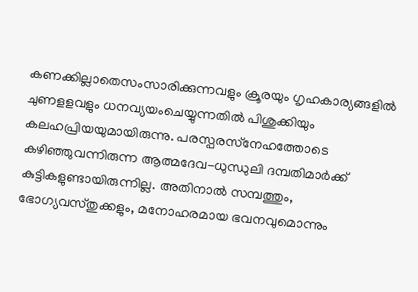കണക്കില്ലാതെസംസാരിക്കുന്നവളും ക്രൂരയും ഗൃഹകാര്യങ്ങളില്‍ ചുണളളവളും ധനവ്യയംചെയ്യുന്നതില്‍ പിശുക്കിയും കലഹപ്രിയയുമായിരുന്നു. പരസ്പരസ്‌നേഹത്തോടെ കഴിഞ്ഞുവന്നിരുന്ന ആത്മദേവ-ധുന്ധുലി ദമ്പതിമാര്‍ക്ക് കുട്ടികളുണ്ടായിരുന്നില്ല. അതിനാല്‍ സമ്പത്തും, ഭോഗ്യവസ്തുക്കളും, മനോഹരമായ ഭവനവുമൊന്നും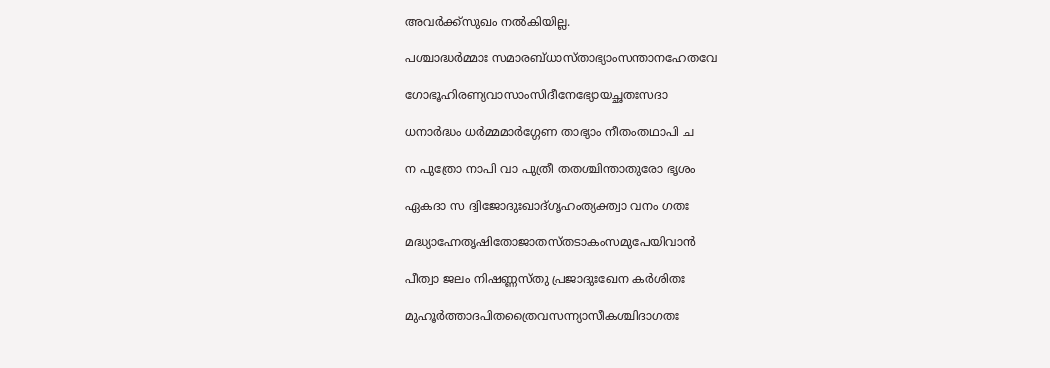അവര്‍ക്ക്‌സുഖം നല്‍കിയില്ല.

പശ്ചാദ്ധര്‍മ്മാഃ സമാരബ്ധാസ്താഭ്യാംസന്താനഹേതവേ

ഗോഭൂഹിരണ്യവാസാംസിദീനേഭ്യോയച്ഛതഃസദാ

ധനാര്‍ദ്ധം ധര്‍മ്മമാര്‍ഗ്ഗേണ താഭ്യാം നീതംതഥാപി ച

ന പുത്രോ നാപി വാ പുത്രീ തതശ്ചിന്താതുരോ ഭൃശം

ഏകദാ സ ദ്വിജോദുഃഖാദ്ഗൃഹംത്യക്ത്വാ വനം ഗതഃ

മദ്ധ്യാഹ്നേതൃഷിതോജാതസ്തടാകംസമുപേയിവാന്‍

പീത്വാ ജലം നിഷണ്ണസ്തു പ്രജാദുഃഖേന കര്‍ശിതഃ

മുഹൂര്‍ത്താദപിതത്രൈവസന്ന്യാസീകശ്ചിദാഗതഃ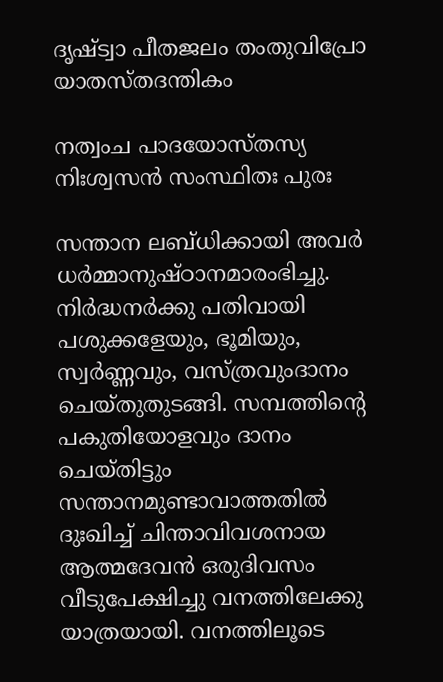ദൃഷ്ട്വാ പീതജലം തംതുവിപ്രോ യാതസ്തദന്തികം

നത്വംച പാദയോസ്തസ്യ നിഃശ്വസന്‍ സംസ്ഥിതഃ പുരഃ

സന്താന ലബ്ധിക്കായി അവര്‍ ധര്‍മ്മാനുഷ്ഠാനമാരംഭിച്ചു. നിര്‍ദ്ധനര്‍ക്കു പതിവായി പശുക്കളേയും, ഭൂമിയും, സ്വര്‍ണ്ണവും, വസ്ത്രവുംദാനം ചെയ്തുതുടങ്ങി. സമ്പത്തിന്റെ പകുതിയോളവും ദാനം ചെയ്തിട്ടും സന്താനമുണ്ടാവാത്തതില്‍ ദുഃഖിച്ച് ചിന്താവിവശനായ ആത്മദേവന്‍ ഒരുദിവസം വീടുപേക്ഷിച്ചു വനത്തിലേക്കു യാത്രയായി. വനത്തിലൂടെ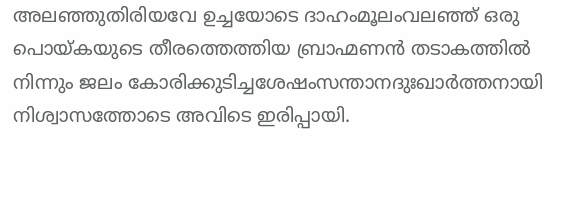അലഞ്ഞുതിരിയവേ ഉച്ചയോടെ ദാഹംമൂലംവലഞ്ഞ് ഒരു പൊയ്‌കയുടെ തീരത്തെത്തിയ ബ്രാഹ്മണന്‍ തടാകത്തില്‍ നിന്നും ജലം കോരിക്കുടിച്ചശേഷംസന്താനദുഃഖാര്‍ത്തനായി നിശ്വാസത്തോടെ അവിടെ ഇരിപ്പായി.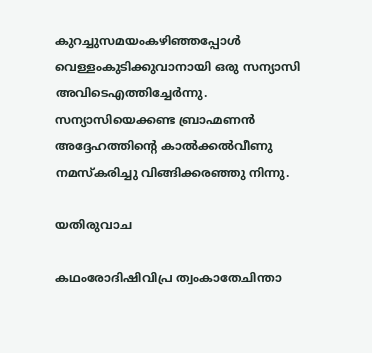കുറച്ചുസമയംകഴിഞ്ഞപ്പോള്‍ വെള്ളംകുടിക്കുവാനായി ഒരു സന്യാസി അവിടെഎത്തിച്ചേര്‍ന്നു. സന്യാസിയെക്കണ്ട ബ്രാഹ്മണന്‍ അദ്ദേഹത്തിന്റെ കാല്‍ക്കല്‍വീണു നമസ്‌കരിച്ചു വിങ്ങിക്കരഞ്ഞു നിന്നു.

യതിരുവാച

കഥംരോദിഷിവിപ്ര ത്വംകാതേചിന്താ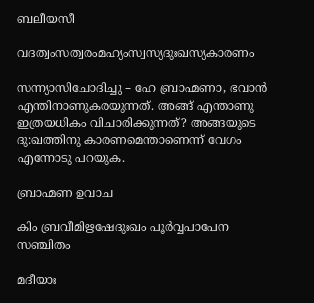ബലീയസീ

വദത്വംസത്വരംമഹ്യംസ്വസ്യദുഃഖസ്യകാരണം

സന്ന്യാസിചോദിച്ചു – ഹേ ബ്രാഹ്മണാ, ഭവാന്‍ എന്തിനാണുകരയുന്നത്. അങ്ങ് എന്താണു ഇത്രയധികം വിചാരിക്കുന്നത്? അങ്ങയുടെ ദു:ഖത്തിനു കാരണമെന്താണെന്ന് വേഗം എന്നോടു പറയുക.

ബ്രാഹ്മണ ഉവാച

കിം ബ്രവീമിഋഷേദുഃഖം പൂര്‍വ്വപാപേന സഞ്ചിതം

മദീയാഃ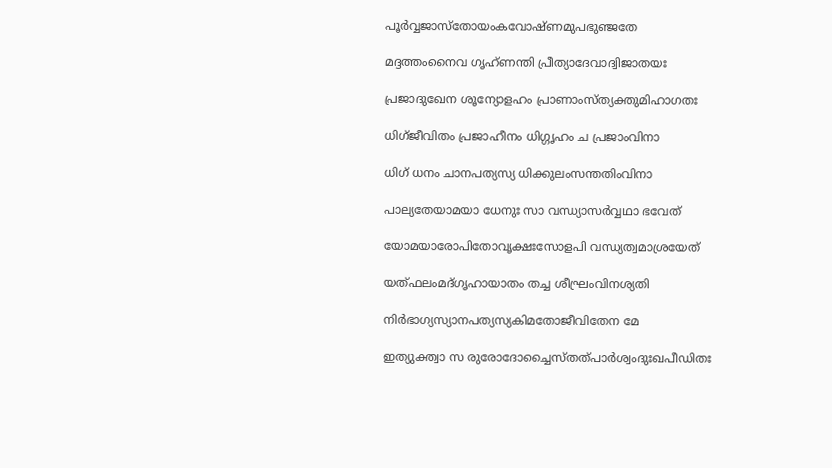പൂര്‍വ്വജാസ്‌തോയംകവോഷ്ണമുപഭുഞ്ജതേ

മദ്ദത്തംനൈവ ഗൃഹ്ണന്തി പ്രീത്യാദേവാദ്വിജാതയഃ

പ്രജാദുഖേന ശൂന്യോളഹം പ്രാണാംസ്ത്യക്തുമിഹാഗതഃ

ധിഗ്ജീവിതം പ്രജാഹീനം ധിഗ്ഗൃഹം ച പ്രജാംവിനാ

ധിഗ് ധനം ചാനപത്യസ്യ ധിക്കുലംസന്തതിംവിനാ

പാല്യതേയാമയാ ധേനുഃ സാ വന്ധ്യാസര്‍വ്വഥാ ഭവേത്

യോമയാരോപിതോവൃക്ഷഃസോളപി വന്ധ്യത്വമാശ്രയേത്

യത്ഫലംമദ്ഗൃഹായാതം തച്ച ശീഘ്രംവിനശ്യതി

നിര്‍ഭാഗ്യസ്യാനപത്യസ്യകിമതോജീവിതേന മേ

ഇത്യുക്ത്വാ സ രുരോദോച്ചൈസ്തത്പാര്‍ശ്വംദുഃഖപീഡിതഃ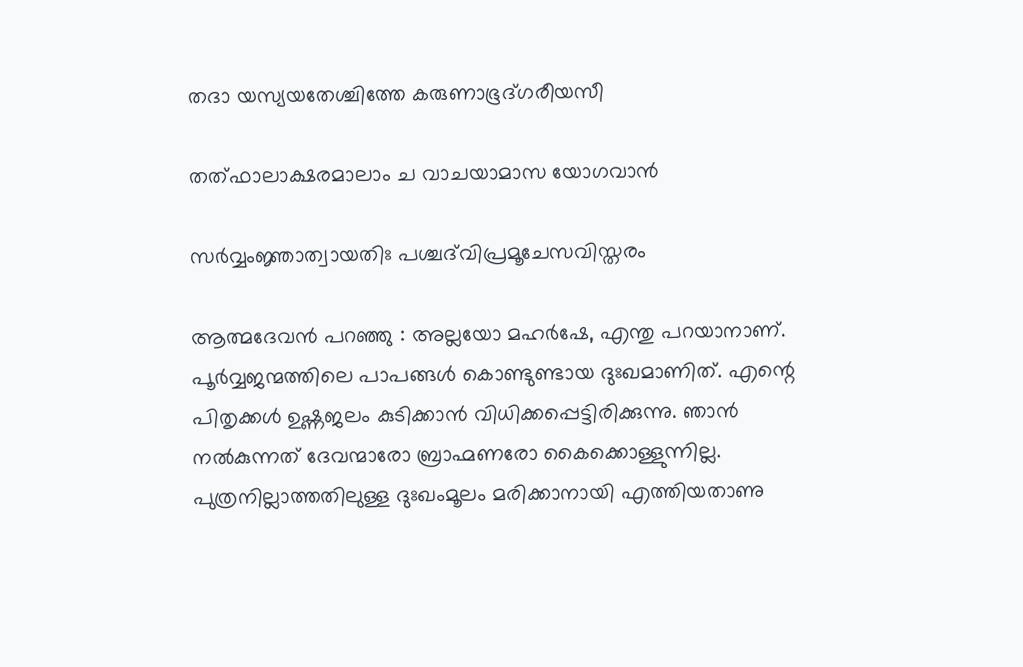തദാ യസ്യയതേശ്ചിത്തേ കരുണാഭൂദ്ഗരീയസീ

തത്ഫാലാക്ഷരമാലാം ച വാചയാമാസ യോഗവാന്‍

സര്‍വ്വംജ്ഞാത്വായതിഃ പശ്ചദ്‌വിപ്രമൂചേസവിസ്തരം

ആത്മദേവന്‍ പറഞ്ഞു : അല്ലയോ മഹര്‍ഷേ, എന്തു പറയാനാണ്. പൂര്‍വ്വജന്മത്തിലെ പാപങ്ങള്‍ കൊണ്ടുണ്ടായ ദുഃഖമാണിത്. എന്റെ പിതൃക്കള്‍ ഉഷ്ണജലം കുടിക്കാന്‍ വിധിക്കപ്പെട്ടിരിക്കുന്നു. ഞാന്‍ നല്‍കുന്നത് ദേവന്മാരോ ബ്രാഹ്മണരോ കൈക്കൊള്ളുന്നില്ല. പുത്രനില്ലാത്തതിലുള്ള ദുഃഖംമൂലം മരിക്കാനായി എത്തിയതാണു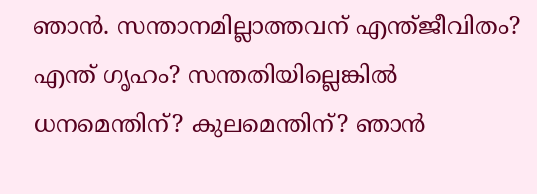ഞാന്‍. സന്താനമില്ലാത്തവന് എന്ത്ജീവിതം? എന്ത് ഗൃഹം? സന്തതിയില്ലെങ്കില്‍ ധനമെന്തിന്? കുലമെന്തിന്? ഞാന്‍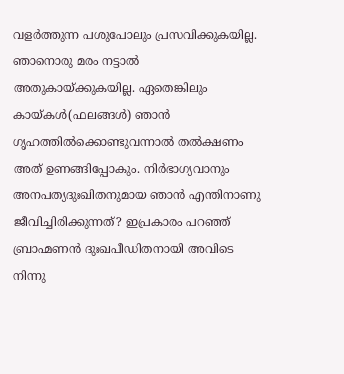വളര്‍ത്തുന്ന പശുപോലും പ്രസവിക്കുകയില്ല. ഞാനൊരു മരം നട്ടാല്‍ അതുകായ്‌ക്കുകയില്ല. ഏതെങ്കിലും കായ്‌കള്‍(ഫലങ്ങള്‍) ഞാന്‍ ഗൃഹത്തില്‍ക്കൊണ്ടുവന്നാല്‍ തല്‍ക്ഷണം അത് ഉണങ്ങിപ്പോകും. നിര്‍ഭാഗ്യവാനും അനപത്യദുഃഖിതനുമായ ഞാന്‍ എന്തിനാണു ജീവിച്ചിരിക്കുന്നത്? ഇപ്രകാരം പറഞ്ഞ് ബ്രാഹ്മണന്‍ ദുഃഖപീഡിതനായി അവിടെ നിന്നു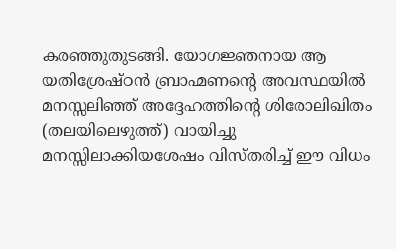കരഞ്ഞുതുടങ്ങി. യോഗജ്ഞനായ ആ യതിശ്രേഷ്ഠന്‍ ബ്രാഹ്മണന്റെ അവസ്ഥയില്‍ മനസ്സലിഞ്ഞ് അദ്ദേഹത്തിന്റെ ശിരോലിഖിതം (തലയിലെഴുത്ത്) വായിച്ചു മനസ്സിലാക്കിയശേഷം വിസ്തരിച്ച് ഈ വിധം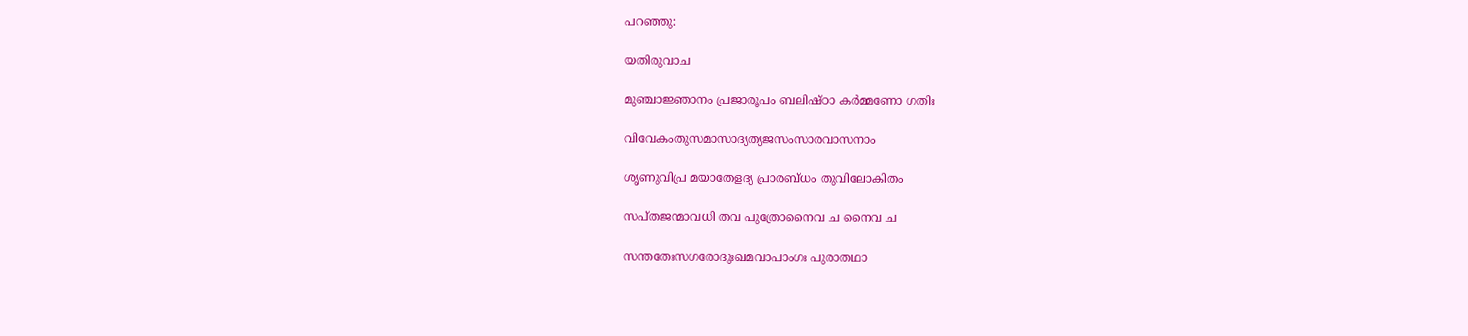പറഞ്ഞു:

യതിരുവാച

മുഞ്ചാജ്ഞാനം പ്രജാരൂപം ബലിഷ്ഠാ കര്‍മ്മണോ ഗതിഃ

വിവേകംതുസമാസാദ്യത്യജസംസാരവാസനാം

ശൃണുവിപ്ര മയാതേളദ്യ പ്രാരബ്ധം തുവിലോകിതം

സപ്തജന്മാവധി തവ പുത്രോനൈവ ച നൈവ ച

സന്തതേഃസഗരോദുഃഖമവാപാംഗഃ പുരാതഥാ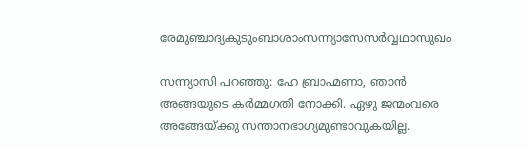രേമുഞ്ചാദ്യകുടുംബാശാംസന്ന്യാസേസര്‍വ്വഥാസുഖം

സന്ന്യാസി പറഞ്ഞു: ഹേ ബ്രാഹ്മണാ, ഞാന്‍ അങ്ങയുടെ കര്‍മ്മഗതി നോക്കി. ഏഴു ജന്മംവരെ അങ്ങേയ്‌ക്കു സന്താനഭാഗ്യമുണ്ടാവുകയില്ല.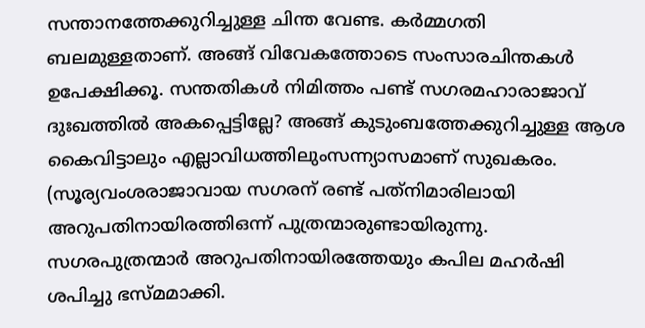സന്താനത്തേക്കുറിച്ചുള്ള ചിന്ത വേണ്ട. കര്‍മ്മഗതി ബലമുള്ളതാണ്. അങ്ങ് വിവേകത്തോടെ സംസാരചിന്തകള്‍ ഉപേക്ഷിക്കൂ. സന്തതികള്‍ നിമിത്തം പണ്ട് സഗരമഹാരാജാവ് ദുഃഖത്തില്‍ അകപ്പെട്ടില്ലേ? അങ്ങ് കുടുംബത്തേക്കുറിച്ചുള്ള ആശ കൈവിട്ടാലും എല്ലാവിധത്തിലുംസന്ന്യാസമാണ് സുഖകരം. (സൂര്യവംശരാജാവായ സഗരന് രണ്ട് പത്‌നിമാരിലായി അറുപതിനായിരത്തിഒന്ന് പുത്രന്മാരുണ്ടായിരുന്നു. സഗരപുത്രന്മാര്‍ അറുപതിനായിരത്തേയും കപില മഹര്‍ഷി ശപിച്ചു ഭസ്മമാക്കി.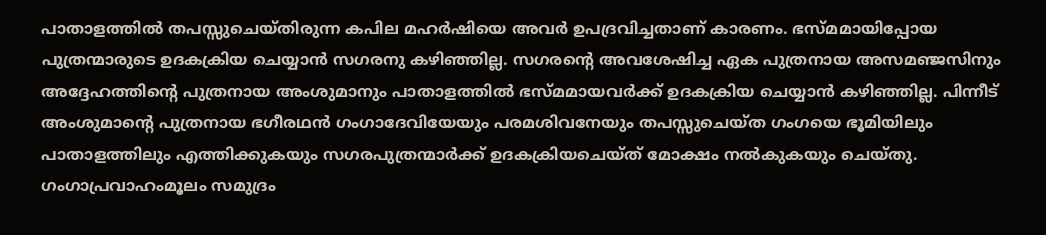പാതാളത്തില്‍ തപസ്സുചെയ്തിരുന്ന കപില മഹര്‍ഷിയെ അവര്‍ ഉപദ്രവിച്ചതാണ് കാരണം. ഭസ്മമായിപ്പോയ പുത്രന്മാരുടെ ഉദകക്രിയ ചെയ്യാന്‍ സഗരനു കഴിഞ്ഞില്ല. സഗരന്റെ അവശേഷിച്ച ഏക പുത്രനായ അസമഞ്ജസിനും അദ്ദേഹത്തിന്റെ പുത്രനായ അംശുമാനും പാതാളത്തില്‍ ഭസ്മമായവര്‍ക്ക് ഉദകക്രിയ ചെയ്യാന്‍ കഴിഞ്ഞില്ല. പിന്നീട് അംശുമാന്റെ പുത്രനായ ഭഗീരഥന്‍ ഗംഗാദേവിയേയും പരമശിവനേയും തപസ്സുചെയ്ത ഗംഗയെ ഭൂമിയിലും പാതാളത്തിലും എത്തിക്കുകയും സഗരപുത്രന്മാര്‍ക്ക് ഉദകക്രിയചെയ്ത് മോക്ഷം നല്‍കുകയും ചെയ്തു. ഗംഗാപ്രവാഹംമൂലം സമുദ്രം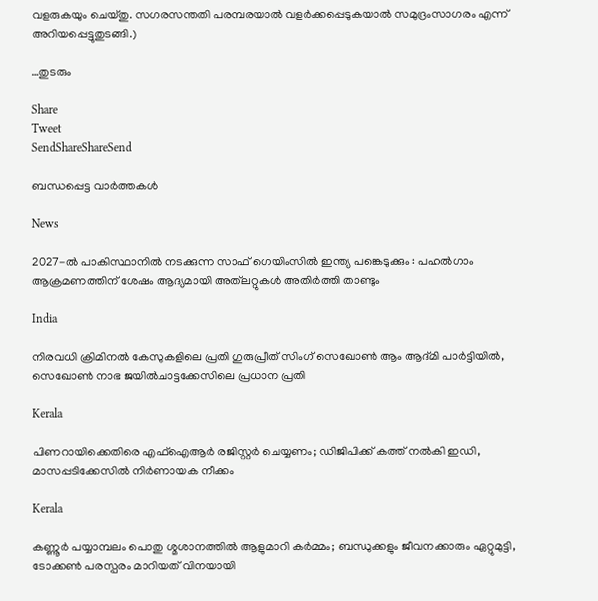വളരുകയും ചെയ്തു. സഗരസന്തതി പരമ്പരയാല്‍ വളര്‍ക്കപ്പെടുകയാല്‍ സമുദ്രംസാഗരം എന്ന് അറിയപ്പെട്ടുതുടങ്ങി.)

…തുടരും

Share
Tweet
SendShareShareSend

ബന്ധപ്പെട്ട വാര്‍ത്തകള്‍

News

2027-ൽ പാകിസ്ഥാനിൽ നടക്കുന്ന സാഫ് ഗെയിംസിൽ ഇന്ത്യ പങ്കെടുക്കും : പഹൽഗാം ആക്രമണത്തിന് ശേഷം ആദ്യമായി അത്‌ലറ്റുകൾ അതിർത്തി താണ്ടും

India

നിരവധി ക്രിമിനൽ കേസുകളിലെ പ്രതി ഗുരുപ്രീത് സിംഗ് സെഖോൺ ആം ആദ്മി പാർട്ടിയിൽ, സെഖോൺ നാഭ ജയിൽചാട്ടക്കേസിലെ പ്രധാന പ്രതി

Kerala

പിണറായിക്കെതിരെ എഫ്ഐആർ രജിസ്റ്റർ ചെയ്യണം; ഡിജിപിക്ക് കത്ത് നൽകി ഇഡി, മാസപ്പടിക്കേസിൽ നിർണായക നീക്കം

Kerala

കണ്ണൂർ പയ്യാമ്പലം പൊതു ശ്മശാനത്തിൽ ആളുമാറി കർമ്മം; ബന്ധുക്കളും ജീവനക്കാരും ഏറ്റുമുട്ടി, ടോക്കൺ പരസ്പരം മാറിയത് വിനയായി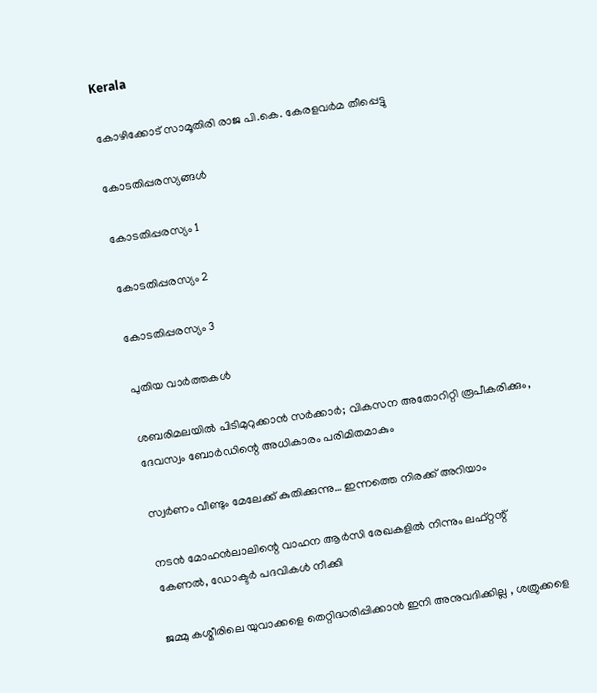Kerala

കോഴിക്കോട് സാമൂതിരി രാജ പി.കെ. കേരളവർമ തീപ്പെട്ടു

കോടതിപ്പരസ്യങ്ങള്‍

കോടതിപ്പരസ്യം 1

കോടതിപ്പരസ്യം 2

കോടതിപ്പരസ്യം 3

പുതിയ വാര്‍ത്തകള്‍

ശബരിമലയില്‍ പിടിമുറുക്കാന്‍ സർക്കാർ; വികസന അതോറിറ്റി രൂപീകരിക്കും, ദേവസ്വം ബോർഡിന്റെ അധികാരം പരിമിതമാകും

സ്വർണം വീണ്ടും മേലേക്ക് കുതിക്കുന്നു… ഇന്നത്തെ നിരക്ക് അറിയാം

നടന്‍ മോഹന്‍ലാലിന്റെ വാഹന ആര്‍സി രേഖകളില്‍ നിന്നും ലഫ്റ്റന്റ് കേണല്‍, ഡോക്ടര്‍ പദവികള്‍ നീക്കി

ജമ്മു കശ്മീരിലെ യുവാക്കളെ തെറ്റിദ്ധരിപ്പിക്കാൻ ഇനി അനുവദിക്കില്ല , ശത്രുക്കളെ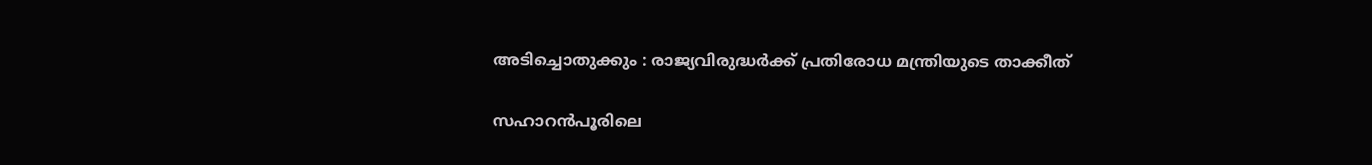അടിച്ചൊതുക്കും : രാജ്യവിരുദ്ധർക്ക് പ്രതിരോധ മന്ത്രിയുടെ താക്കീത്

സഹാറൻപൂരിലെ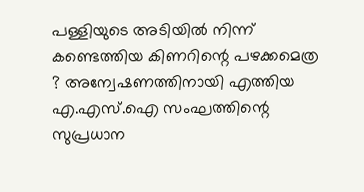പള്ളിയുടെ അടിയിൽ നിന്ന് കണ്ടെത്തിയ കിണറിന്റെ പഴക്കമെത്ര ? അന്വേഷണത്തിനായി എത്തിയ എ.എസ്.ഐ സംഘത്തിന്റെ സുപ്രധാന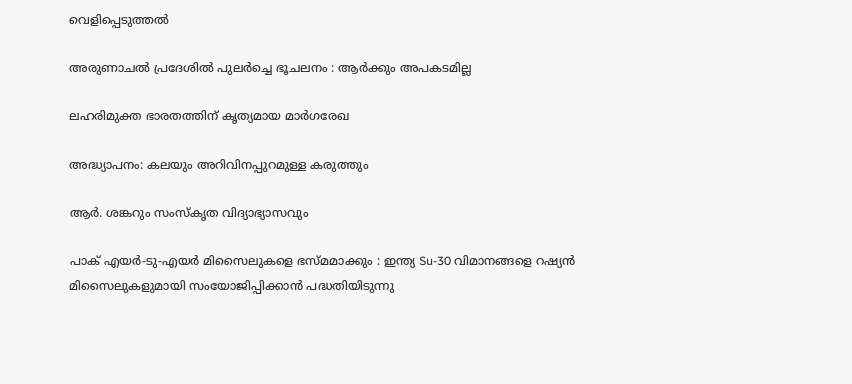വെളിപ്പെടുത്തൽ

അരുണാചൽ പ്രദേശിൽ പുലർച്ചെ ഭൂചലനം : ആർക്കും അപകടമില്ല

ലഹരിമുക്ത ഭാരതത്തിന് കൃത്യമായ മാര്‍ഗരേഖ

അദ്ധ്യാപനം: കലയും അറിവിനപ്പുറമുള്ള കരുത്തും

ആര്‍. ശങ്കറും സംസ്‌കൃത വിദ്യാഭ്യാസവും

പാക് എയർ-ടു-എയർ മിസൈലുകളെ ഭസ്മമാക്കും : ഇന്ത്യ Su-30 വിമാനങ്ങളെ റഷ്യൻ മിസൈലുകളുമായി സംയോജിപ്പിക്കാൻ പദ്ധതിയിടുന്നു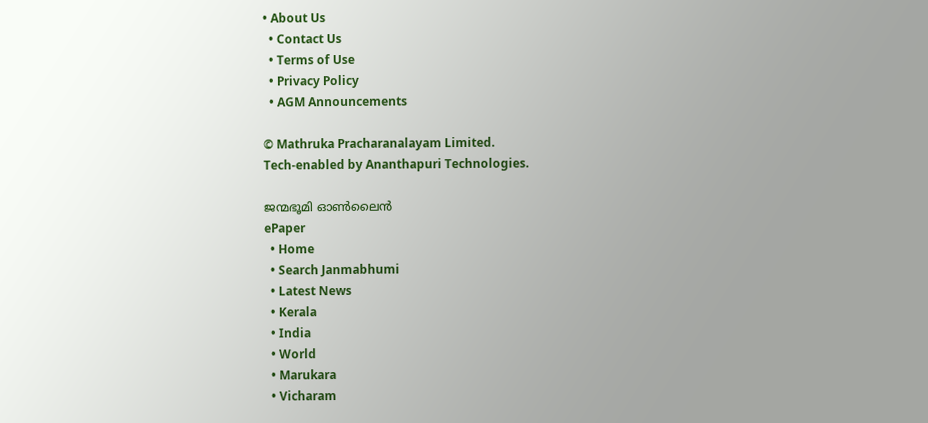• About Us
  • Contact Us
  • Terms of Use
  • Privacy Policy
  • AGM Announcements

© Mathruka Pracharanalayam Limited.
Tech-enabled by Ananthapuri Technologies.

ജന്മഭൂമി ഓണ്‍ലൈന്‍
ePaper
  • Home
  • Search Janmabhumi
  • Latest News
  • Kerala
  • India
  • World
  • Marukara
  • Vicharam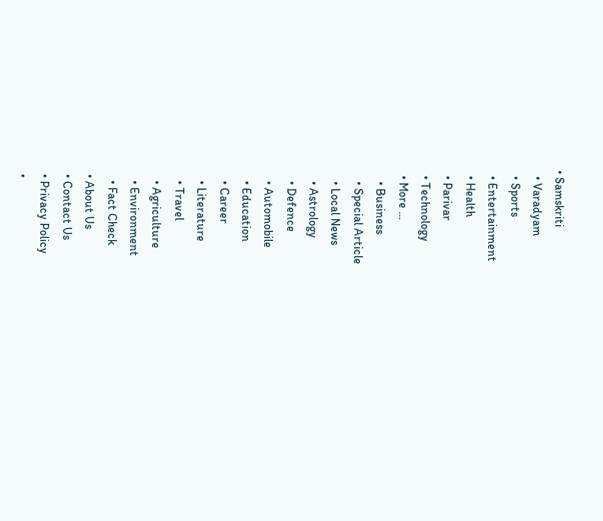• Samskriti
  • Varadyam
  • Sports
  • Entertainment
  • Health
  • Parivar
  • Technology
  • More …
    • Business
    • Special Article
    • Local News
    • Astrology
    • Defence
    • Automobile
    • Education
    • Career
    • Literature
    • Travel
    • Agriculture
    • Environment
    • Fact Check
  • About Us
  • Contact Us
  • Privacy Policy
  •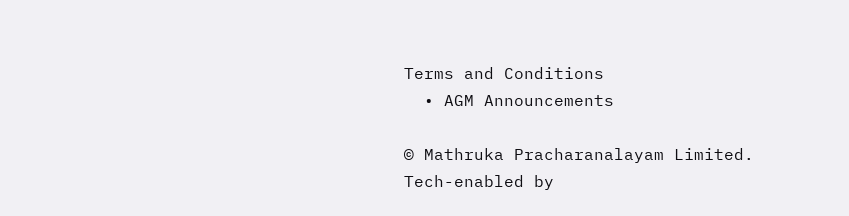Terms and Conditions
  • AGM Announcements

© Mathruka Pracharanalayam Limited.
Tech-enabled by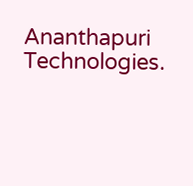Ananthapuri Technologies.